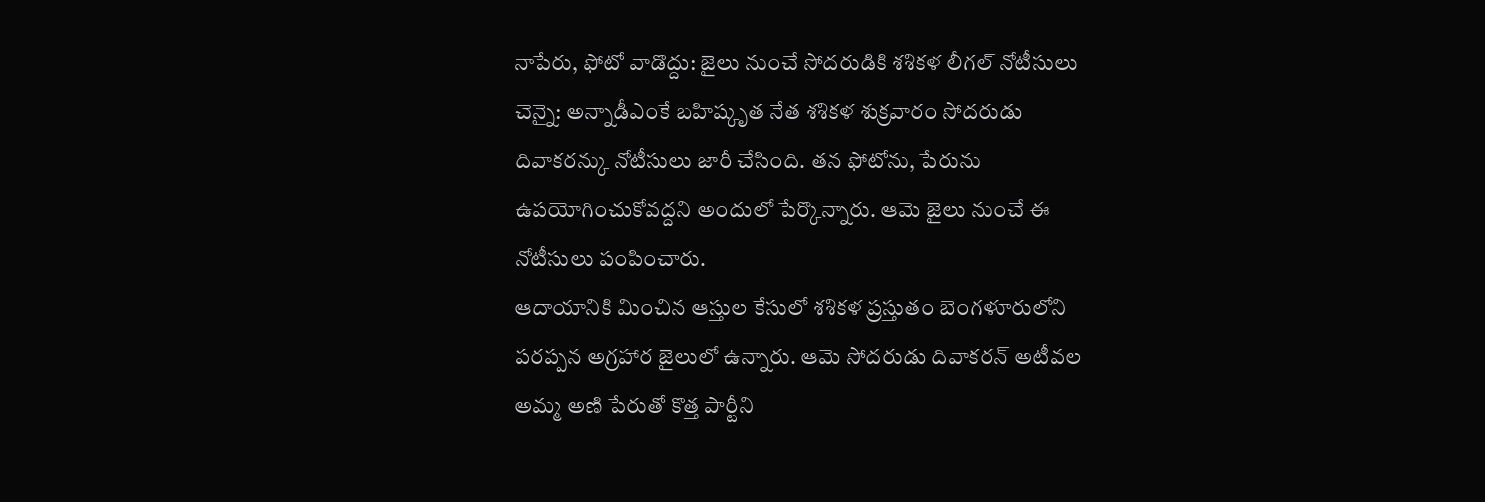నాపేరు, ఫోటో వాడొద్దు: జైలు నుంచే సోదరుడికి శశికళ లీగల్ నోటీసులు
చెన్నై: అన్నాడీఎంకే బహిష్కృత నేత శశికళ శుక్రవారం సోదరుడు దివాకరన్కు నోటీసులు జారీ చేసింది. తన ఫోటోను, పేరును ఉపయోగించుకోవద్దని అందులో పేర్కొన్నారు. ఆమె జైలు నుంచే ఈ నోటీసులు పంపించారు.
ఆదాయానికి మించిన ఆస్తుల కేసులో శశికళ ప్రస్తుతం బెంగళూరులోని పరప్పన అగ్రహార జైలులో ఉన్నారు. ఆమె సోదరుడు దివాకరన్ అటీవల అమ్మ అణి పేరుతో కొత్త పార్టీని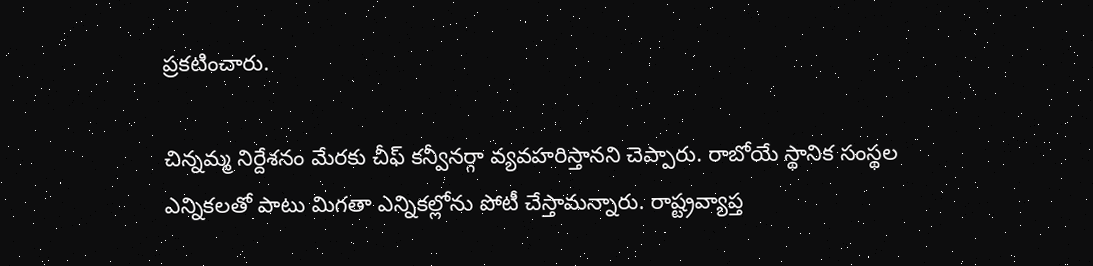ప్రకటించారు.

చిన్నమ్మ నిర్దేశనం మేరకు చీఫ్ కన్వీనర్గా వ్యవహరిస్తానని చెప్పారు. రాబోయే స్థానిక సంస్థల ఎన్నికలతో పాటు మిగతా ఎన్నికల్లోను పోటీ చేస్తామన్నారు. రాష్ట్రవ్యాప్త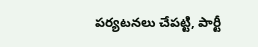పర్యటనలు చేపట్టి, పార్టీ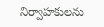నిర్వాహకులను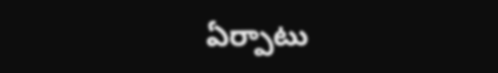ఏర్పాటు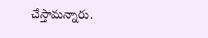చేస్తామన్నారు.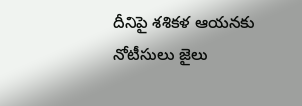దీనిపై శశికళ ఆయనకు నోటీసులు జైలు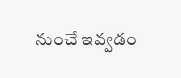నుంచే ఇవ్వడం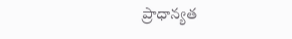ప్రాధాన్యత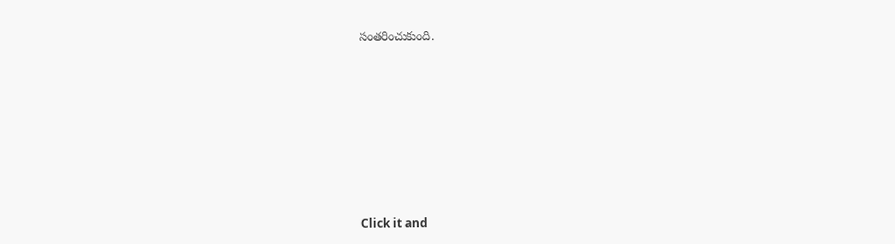సంతరించుకుంది.












Click it and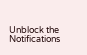Unblock the Notifications